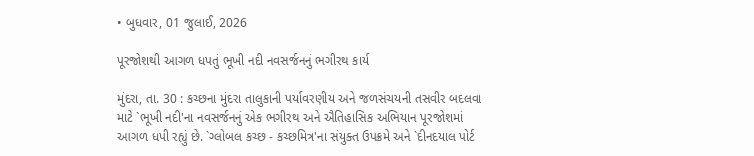• બુધવાર, 01 જુલાઈ, 2026

પૂરજોશથી આગળ ધપતું ભૂખી નદી નવસર્જનનું ભગીરથ કાર્ય

મુંદરા, તા. 30 : કચ્છના મુંદરા તાલુકાની પર્યાવરણીય અને જળસંચયની તસવીર બદલવા માટે `ભૂખી નદી'ના નવસર્જનનું એક ભગીરથ અને ઐતિહાસિક અભિયાન પૂરજોશમાં આગળ ધપી રહ્યું છે. `ગ્લોબલ કચ્છ - કચ્છમિત્ર'ના સંયુક્ત ઉપક્રમે અને `દીનદયાલ પોર્ટ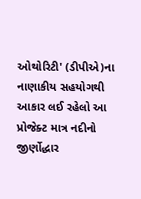ઓથોરિટી' (ડીપીએ)ના નાણાકીય સહયોગથી આકાર લઈ રહેલો આ પ્રોજેક્ટ માત્ર નદીનો જીર્ણોદ્ધાર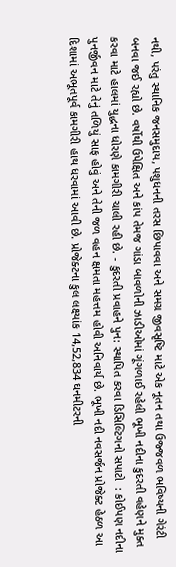નથી, પરંતુ સ્થાનિક જનસમુદાય, પશુધનની તરસ છિપાવવા અને સમગ્ર જીવસૃષ્ટિ માટે એક નૂતન તથા ઉજ્જવળ ભવિષ્યની ગેરંટી બનવા જઈ રહ્યો છે. વર્ષોથી ઉપેક્ષિત અને કાંપ તેમજ ગાંડા બાવળોની ઝાડીઓમાં ગૂંગળાઈ રહેલી ભૂખી નદીના કુદરતી વહેણને મુક્ત કરવા માટે હાલમાં યુદ્ધના ધોરણે કામગીરી ચાલી રહી છે. - કુદરતી પ્રવાહને પુન: સ્થાપિત કરવા ડિસિલ્ટિગનો સપાટો  : કોઈપણ નદીના પુનર્જીવન માટે તેનું તળિયું સાફ હોવું અને તેની જળ વહન ક્ષમતા મહત્તમ હોવી અનિવાર્ય છે. ભૂખી નદી નવસર્જન પ્રોજેક્ટ હેઠળ આ દિશામાં અભૂતપૂર્વ કામગીરી હાથ ધરવામાં આવી છે. પ્રોજેક્ટના કુલ લક્ષ્યાંક 14,52,834 ઘનમીટરની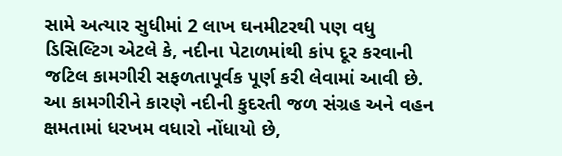સામે અત્યાર સુધીમાં 2 લાખ ઘનમીટરથી પણ વધુ ડિસિલ્ટિગ એટલે કે, નદીના પેટાળમાંથી કાંપ દૂર કરવાની જટિલ કામગીરી સફળતાપૂર્વક પૂર્ણ કરી લેવામાં આવી છે. આ કામગીરીને કારણે નદીની કુદરતી જળ સંગ્રહ અને વહન ક્ષમતામાં ધરખમ વધારો નોંધાયો છે,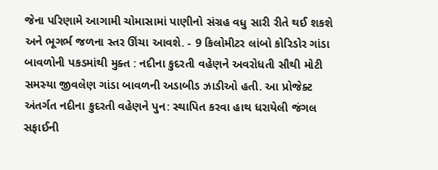જેના પરિણામે આગામી ચોમાસામાં પાણીનો સંગ્રહ વધુ સારી રીતે થઈ શકશે અને ભૂગર્ભ જળના સ્તર ઊંચા આવશે. - 9 કિલોમીટર લાંબો કોરિડોર ગાંડા બાવળોની પકડમાંથી મુક્ત : નદીના કુદરતી વહેણને અવરોધતી સૌથી મોટી સમસ્યા જીવલેણ ગાંડા બાવળની અડાબીડ ઝાડીઓ હતી. આ પ્રોજેક્ટ અંતર્ગત નદીના કુદરતી વહેણને પુન: સ્થાપિત કરવા હાથ ધરાયેલી જંગલ સફાઈની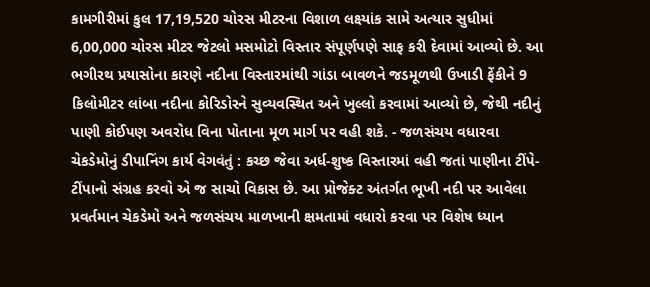કામગીરીમાં કુલ 17,19,520 ચોરસ મીટરના વિશાળ લક્ષ્યાંક સામે અત્યાર સુધીમાં 6,00,000 ચોરસ મીટર જેટલો મસમોટો વિસ્તાર સંપૂર્ણપણે સાફ કરી દેવામાં આવ્યો છે. આ ભગીરથ પ્રયાસોના કારણે નદીના વિસ્તારમાંથી ગાંડા બાવળને જડમૂળથી ઉખાડી ફેંકીને 9 કિલોમીટર લાંબા નદીના કોરિડોરને સુવ્યવસ્થિત અને ખુલ્લો કરવામાં આવ્યો છે, જેથી નદીનું પાણી કોઈપણ અવરોધ વિના પોતાના મૂળ માર્ગ પર વહી શકે. - જળસંચય વધારવા ચેકડેમોનું ડીપાનિંગ કાર્ય વેગવંતું : કચ્છ જેવા અર્ધ-શુષ્ક વિસ્તારમાં વહી જતાં પાણીના ટીંપે-ટીંપાનો સંગ્રહ કરવો એ જ સાચો વિકાસ છે. આ પ્રોજેક્ટ અંતર્ગત ભૂખી નદી પર આવેલા પ્રવર્તમાન ચેકડેમો અને જળસંચય માળખાની ક્ષમતામાં વધારો કરવા પર વિશેષ ધ્યાન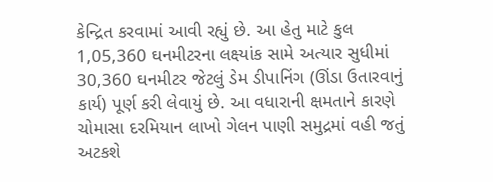કેન્દ્રિત કરવામાં આવી રહ્યું છે. આ હેતુ માટે કુલ 1,05,360 ઘનમીટરના લક્ષ્યાંક સામે અત્યાર સુધીમાં 30,360 ઘનમીટર જેટલું ડેમ ડીપાનિંગ (ઊંડા ઉતારવાનું કાર્ય) પૂર્ણ કરી લેવાયું છે. આ વધારાની ક્ષમતાને કારણે ચોમાસા દરમિયાન લાખો ગેલન પાણી સમુદ્રમાં વહી જતું અટકશે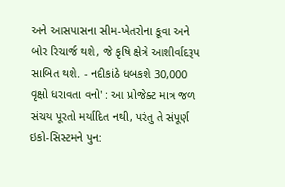અને આસપાસના સીમ-ખેતરોના કૂવા અને બોર રિચાર્જ થશે, જે કૃષિ ક્ષેત્રે આશીર્વાદરૂપ સાબિત થશે. - નદીકાંઠે ધબકશે 30,000 વૃક્ષો ધરાવતા વનો' : આ પ્રોજેક્ટ માત્ર જળ સંચય પૂરતો મર્યાદિત નથી, પરંતુ તે સંપૂર્ણ ઇકો-સિસ્ટમને પુન: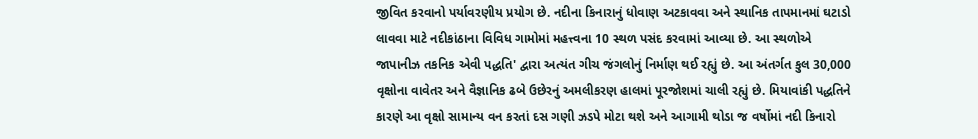જીવિત કરવાનો પર્યાવરણીય પ્રયોગ છે. નદીના કિનારાનું ધોવાણ અટકાવવા અને સ્થાનિક તાપમાનમાં ઘટાડો લાવવા માટે નદીકાંઠાના વિવિધ ગામોમાં મહત્ત્વના 10 સ્થળ પસંદ કરવામાં આવ્યા છે. આ સ્થળોએ જાપાનીઝ તકનિક એવી પદ્ધતિ' દ્વારા અત્યંત ગીચ જંગલોનું નિર્માણ થઈ રહ્યું છે. આ અંતર્ગત કુલ 30,000 વૃક્ષોના વાવેતર અને વૈજ્ઞાનિક ઢબે ઉછેરનું અમલીકરણ હાલમાં પૂરજોશમાં ચાલી રહ્યું છે. મિયાવાંકી પદ્ધતિને કારણે આ વૃક્ષો સામાન્ય વન કરતાં દસ ગણી ઝડપે મોટા થશે અને આગામી થોડા જ વર્ષોમાં નદી કિનારો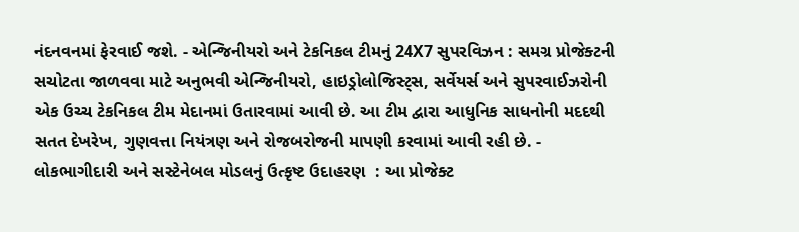નંદનવનમાં ફેરવાઈ જશે. - એન્જિનીયરો અને ટેકનિકલ ટીમનું 24X7 સુપરવિઝન : સમગ્ર પ્રોજેક્ટની સચોટતા જાળવવા માટે અનુભવી એન્જિનીયરો, હાઇડ્રોલોજિસ્ટ્સ, સર્વેયર્સ અને સુપરવાઈઝરોની એક ઉચ્ચ ટેકનિકલ ટીમ મેદાનમાં ઉતારવામાં આવી છે. આ ટીમ દ્વારા આધુનિક સાધનોની મદદથી સતત દેખરેખ, ગુણવત્તા નિયંત્રણ અને રોજબરોજની માપણી કરવામાં આવી રહી છે. - લોકભાગીદારી અને સસ્ટેનેબલ મોડલનું ઉત્કૃષ્ટ ઉદાહરણ  : આ પ્રોજેક્ટ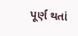પૂર્ણ થતાં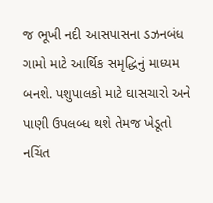જ ભૂખી નદી આસપાસના ડઝનબંધ ગામો માટે આર્થિક સમૃદ્ધિનું માધ્યમ બનશે. પશુપાલકો માટે ઘાસચારો અને પાણી ઉપલબ્ધ થશે તેમજ ખેડૂતો નચિંત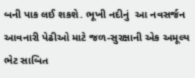બની પાક લઈ શકશે. ભૂખી નદીનું  આ નવસર્જન આવનારી પેઢીઓ માટે જળ-સુરક્ષાની એક અમૂલ્ય ભેટ સાબિત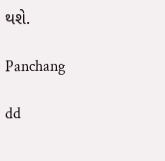થશે.

Panchang

dd